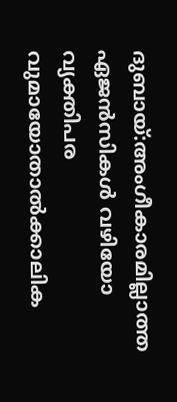ദുബായ്:അംഗീകാരമില്ലാത്ത ഏജൻസികൾ വഴിയോ വ്യക്തിപര വുമായോതാൽക്കാലിക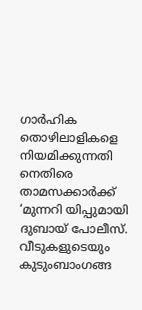ഗാർഹിക തൊഴിലാളികളെ നിയമിക്കുന്നതി നെതിരെ താമസക്കാർക്ക് ‘മുന്നറി യിപ്പുമായി ദുബായ് പോലീസ്. വീടുകളുടെയും കുടുംബാംഗങ്ങ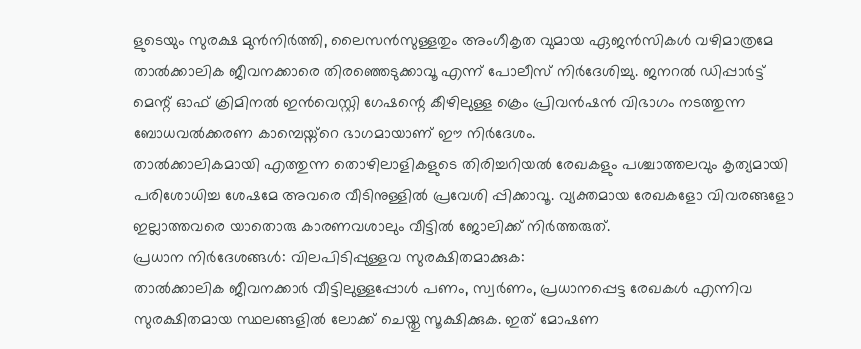ളുടെയും സുരക്ഷ മുൻനിർത്തി, ലൈസൻസുള്ളതും അംഗീകൃത വുമായ ഏജൻസികൾ വഴിമാത്രമേ താൽക്കാലിക ജീവനക്കാരെ തിരഞ്ഞെടുക്കാവൂ എന്ന് പോലീസ് നിർദേശിച്ചു. ജനറൽ ഡിപ്പാർട്ട് മെന്റ് ഓഫ് ക്രിമിനൽ ഇൻവെസ്റ്റി ഗേഷന്റെ കീഴിലുള്ള ക്രെം പ്രിവൻഷൻ വിഭാഗം നടത്തുന്ന ബോധവൽക്കരണ കാമ്പെയ്ന്റെ ഭാഗമായാണ് ഈ നിർദേശം.
താൽക്കാലികമായി എത്തുന്ന തൊഴിലാളികളുടെ തിരിച്ചറിയൽ രേഖകളും പശ്ചാത്തലവും കൃത്യമായി പരിശോധിച്ച ശേഷമേ അവരെ വീടിനുള്ളിൽ പ്രവേശി പ്പിക്കാവൂ. വ്യക്തമായ രേഖകളോ വിവരങ്ങളോ ഇല്ലാത്തവരെ യാതൊരു കാരണവശാലും വീട്ടിൽ ജോലിക്ക് നിർത്തരുത്.
പ്രധാന നിർദേശങ്ങൾ: വിലപിടിപ്പുള്ളവ സുരക്ഷിതമാക്കുക:
താൽക്കാലിക ജീവനക്കാർ വീട്ടിലുള്ളപ്പോൾ പണം, സ്വർണം, പ്രധാനപ്പെട്ട രേഖകൾ എന്നിവ സുരക്ഷിതമായ സ്ഥലങ്ങളിൽ ലോക്ക് ചെയ്തു സൂക്ഷിക്കുക. ഇത് മോഷണ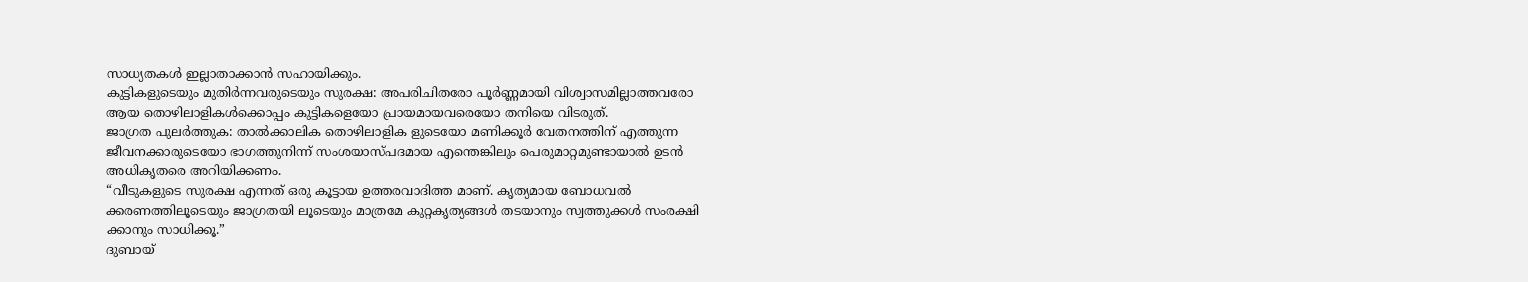സാധ്യതകൾ ഇല്ലാതാക്കാൻ സഹായിക്കും.
കുട്ടികളുടെയും മുതിർന്നവരുടെയും സുരക്ഷ: അപരിചിതരോ പൂർണ്ണമായി വിശ്വാസമില്ലാത്തവരോ ആയ തൊഴിലാളികൾക്കൊപ്പം കുട്ടികളെയോ പ്രായമായവരെയോ തനിയെ വിടരുത്.
ജാഗ്രത പുലർത്തുക: താൽക്കാലിക തൊഴിലാളിക ളുടെയോ മണിക്കൂർ വേതനത്തിന് എത്തുന്ന ജീവനക്കാരുടെയോ ഭാഗത്തുനിന്ന് സംശയാസ്പദമായ എന്തെങ്കിലും പെരുമാറ്റമുണ്ടായാൽ ഉടൻ അധികൃതരെ അറിയിക്കണം.
“വീടുകളുടെ സുരക്ഷ എന്നത് ഒരു കൂട്ടായ ഉത്തരവാദിത്ത മാണ്. കൃത്യമായ ബോധവൽ ക്കരണത്തിലൂടെയും ജാഗ്രതയി ലൂടെയും മാത്രമേ കുറ്റകൃത്യങ്ങൾ തടയാനും സ്വത്തുക്കൾ സംരക്ഷി ക്കാനും സാധിക്കൂ.”
ദുബായ്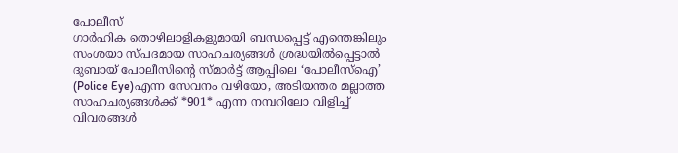പോലീസ്
ഗാർഹിക തൊഴിലാളികളുമായി ബന്ധപ്പെട്ട് എന്തെങ്കിലും സംശയാ സ്പദമായ സാഹചര്യങ്ങൾ ശ്രദ്ധയിൽപ്പെട്ടാൽ ദുബായ് പോലീസിന്റെ സ്മാർട്ട് ആപ്പിലെ ‘പോലീസ്ഐ’ (Police Eye)എന്ന സേവനം വഴിയോ, അടിയന്തര മല്ലാത്ത സാഹചര്യങ്ങൾക്ക് *901* എന്ന നമ്പറിലോ വിളിച്ച് വിവരങ്ങൾ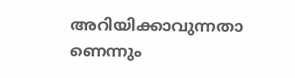അറിയിക്കാവുന്നതാ ണെന്നും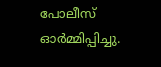പോലീസ് ഓർമ്മിപ്പിച്ചു.